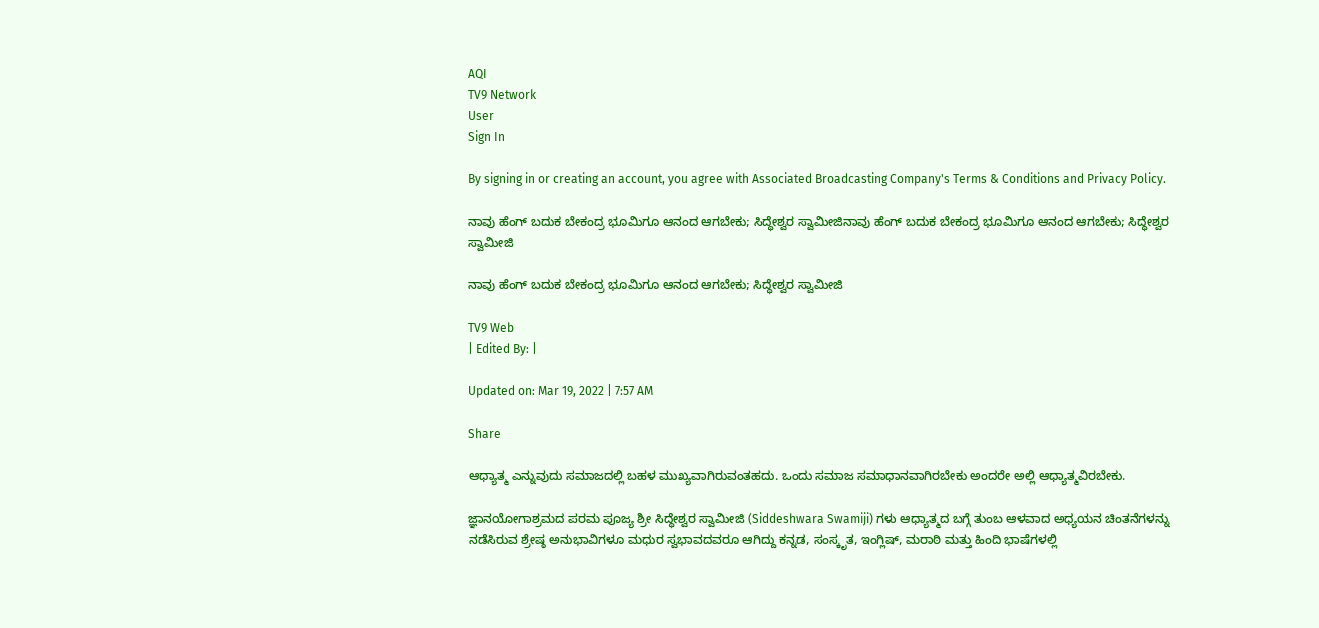AQI
TV9 Network
User
Sign In

By signing in or creating an account, you agree with Associated Broadcasting Company's Terms & Conditions and Privacy Policy.

ನಾವು ಹೆಂಗ್ ಬದುಕ ಬೇಕಂದ್ರ ಭೂಮಿಗೂ ಆನಂದ ಆಗಬೇಕು; ಸಿದ್ಧೇಶ್ವರ ಸ್ವಾಮೀಜಿನಾವು ಹೆಂಗ್ ಬದುಕ ಬೇಕಂದ್ರ ಭೂಮಿಗೂ ಆನಂದ ಆಗಬೇಕು; ಸಿದ್ಧೇಶ್ವರ ಸ್ವಾಮೀಜಿ

ನಾವು ಹೆಂಗ್ ಬದುಕ ಬೇಕಂದ್ರ ಭೂಮಿಗೂ ಆನಂದ ಆಗಬೇಕು; ಸಿದ್ಧೇಶ್ವರ ಸ್ವಾಮೀಜಿ

TV9 Web
| Edited By: |

Updated on: Mar 19, 2022 | 7:57 AM

Share

ಆಧ್ಯಾತ್ಮ ಎನ್ನುವುದು ಸಮಾಜದಲ್ಲಿ ಬಹಳ ಮುಖ್ಯವಾಗಿರುವಂತಹದು. ಒಂದು ಸಮಾಜ ಸಮಾಧಾನವಾಗಿರಬೇಕು ಅಂದರೇ ಅಲ್ಲಿ ಆಧ್ಯಾತ್ಮವಿರಬೇಕು.

ಜ್ಞಾನಯೋಗಾಶ್ರಮದ ಪರಮ ಪೂಜ್ಯ ಶ್ರೀ ಸಿದ್ಧೇಶ್ವರ ಸ್ವಾಮೀಜಿ (Siddeshwara Swamiji) ಗಳು ಆಧ್ಯಾತ್ಮದ ಬಗ್ಗೆ ತುಂಬ ಆಳವಾದ ಅಧ್ಯಯನ ಚಿಂತನೆಗಳನ್ನು ನಡೆಸಿರುವ ಶ್ರೇಷ್ಠ ಅನುಭಾವಿಗಳೂ ಮಧುರ ಸ್ವಭಾವದವರೂ ಆಗಿದ್ದು ಕನ್ನಡ, ಸಂಸ್ಕೃತ, ಇಂಗ್ಲಿಷ್, ಮರಾಠಿ ಮತ್ತು ಹಿಂದಿ ಭಾಷೆಗಳಲ್ಲಿ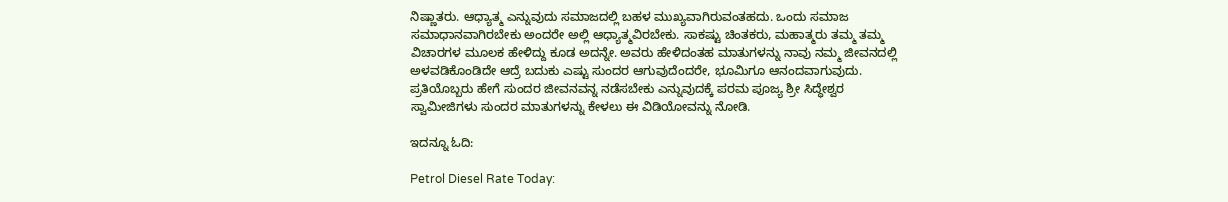ನಿಷ್ಣಾತರು. ಆಧ್ಯಾತ್ಮ ಎನ್ನುವುದು ಸಮಾಜದಲ್ಲಿ ಬಹಳ ಮುಖ್ಯವಾಗಿರುವಂತಹದು. ಒಂದು ಸಮಾಜ ಸಮಾಧಾನವಾಗಿರಬೇಕು ಅಂದರೇ ಅಲ್ಲಿ ಆಧ್ಯಾತ್ಮವಿರಬೇಕು. ಸಾಕಷ್ಟು ಚಿಂತಕರು, ಮಹಾತ್ಮರು ತಮ್ಮ ತಮ್ಮ ವಿಚಾರಗಳ ಮೂಲಕ ಹೇಳಿದ್ದು ಕೂಡ ಅದನ್ನೇ. ಅವರು ಹೇಳಿದಂತಹ ಮಾತುಗಳನ್ನು ನಾವು ನಮ್ಮ ಜೀವನದಲ್ಲಿ ಅಳವಡಿಕೊಂಡಿದೇ ಆದ್ರೆ ಬದುಕು ಎಷ್ಟು ಸುಂದರ ಆಗುವುದೆಂದರೇ, ಭೂಮಿಗೂ ಆನಂದವಾಗುವುದು. ಪ್ರತಿಯೊಬ್ಬರು ಹೇಗೆ ಸುಂದರ ಜೀವನವನ್ನ ನಡೆಸಬೇಕು ಎನ್ನುವುದಕ್ಕೆ ಪರಮ ಪೂಜ್ಯ ಶ್ರೀ ಸಿದ್ಧೇಶ್ವರ ಸ್ವಾಮೀಜಿಗಳು ಸುಂದರ ಮಾತುಗಳನ್ನು ಕೇಳಲು ಈ ವಿಡಿಯೋವನ್ನು ನೋಡಿ.

ಇದನ್ನೂ ಓದಿ:

Petrol Diesel Rate Today: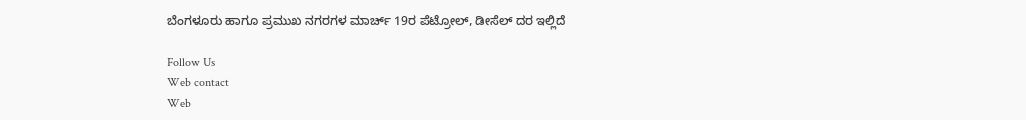ಬೆಂಗಳೂರು ಹಾಗೂ ಪ್ರಮುಖ ನಗರಗಳ ಮಾರ್ಚ್ 19ರ ಪೆಟ್ರೋಲ್, ಡೀಸೆಲ್ ದರ ಇಲ್ಲಿದೆ

Follow Us
Web contact
Web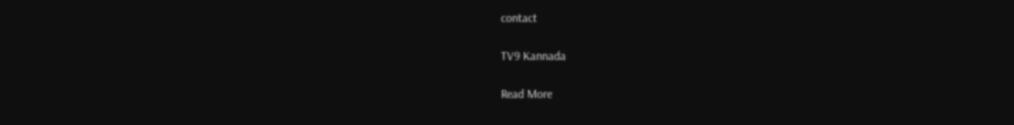contact

TV9 Kannada

Read More